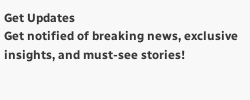Get Updates
Get notified of breaking news, exclusive insights, and must-see stories!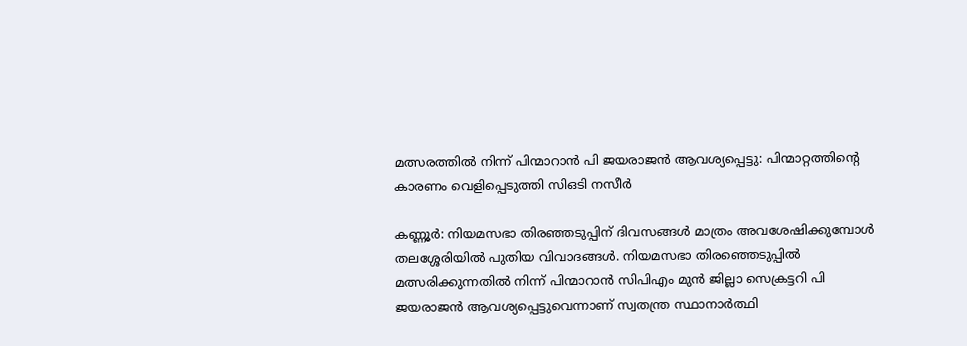മത്സരത്തിൽ നിന്ന് പിന്മാറാൻ പി ജയരാജൻ ആവശ്യപ്പെട്ടു: പിന്മാറ്റത്തിന്റെ കാരണം വെളിപ്പെടുത്തി സിഒടി നസീർ

കണ്ണൂർ: നിയമസഭാ തിരഞ്ഞടുപ്പിന് ദിവസങ്ങൾ മാത്രം അവശേഷിക്കുമ്പോൾ തലശ്ശേരിയിൽ പുതിയ വിവാദങ്ങൾ. നിയമസഭാ തിരഞ്ഞെടുപ്പിൽ മത്സരിക്കുന്നതിൽ നിന്ന് പിന്മാറാൻ സിപിഎം മുൻ ജില്ലാ സെക്രട്ടറി പി ജയരാജൻ ആവശ്യപ്പെട്ടുവെന്നാണ് സ്വതന്ത്ര സ്ഥാനാർത്ഥി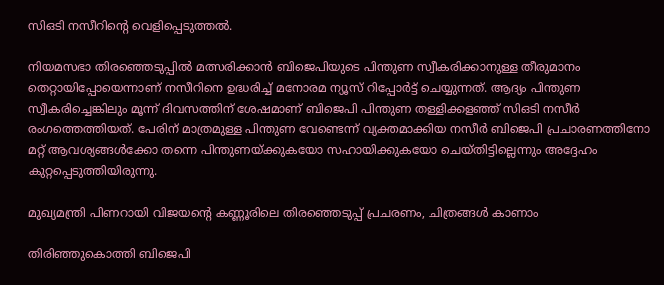സിഒടി നസീറിന്റെ വെളിപ്പെടുത്തൽ.

നിയമസഭാ തിരഞ്ഞെടുപ്പിൽ മത്സരിക്കാൻ ബിജെപിയുടെ പിന്തുണ സ്വീകരിക്കാനുള്ള തീരുമാനം തെറ്റായിപ്പോയെന്നാണ് നസീറിനെ ഉദ്ധരിച്ച് മനോരമ ന്യൂസ് റിപ്പോർട്ട് ചെയ്യുന്നത്. ആദ്യം പിന്തുണ സ്വീകരിച്ചെങ്കിലും മൂന്ന് ദിവസത്തിന് ശേഷമാണ് ബിജെപി പിന്തുണ തള്ളിക്കളഞ്ഞ് സിഒടി നസീർ രംഗത്തെത്തിയത്. പേരിന് മാത്രമുള്ള പിന്തുണ വേണ്ടെന്ന് വ്യക്തമാക്കിയ നസീർ ബിജെപി പ്രചാരണത്തിനോ മറ്റ് ആവശ്യങ്ങൾക്കോ തന്നെ പിന്തുണയ്ക്കുകയോ സഹായിക്കുകയോ ചെയ്തിട്ടില്ലെന്നും അദ്ദേഹം കുറ്റപ്പെടുത്തിയിരുന്നു.

മുഖ്യമന്ത്രി പിണറായി വിജയന്‍റെ കണ്ണൂരിലെ തിരഞ്ഞെടുപ്പ് പ്രചരണം, ചിത്രങ്ങള്‍ കാണാം

തിരിഞ്ഞുകൊത്തി ബിജെപി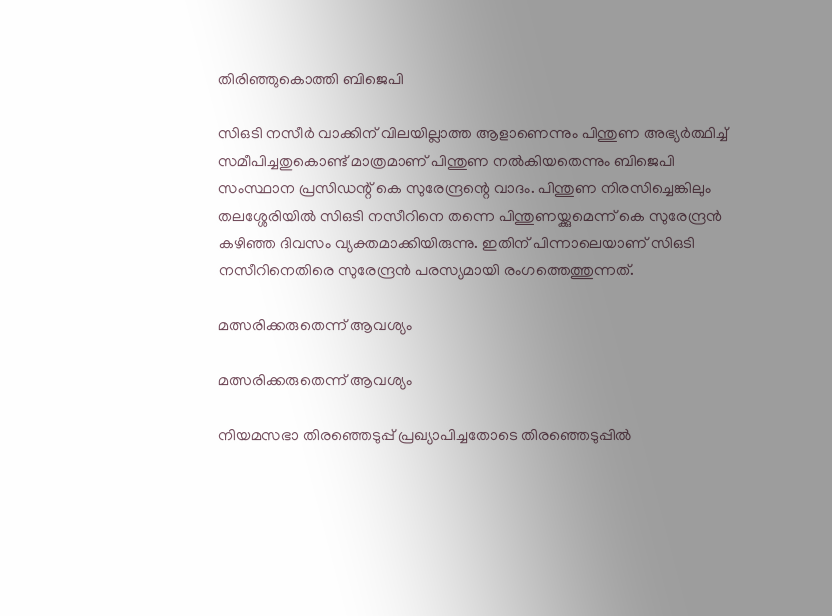തിരിഞ്ഞുകൊത്തി ബിജെപി

സിഒടി നസീർ വാക്കിന് വിലയില്ലാത്ത ആളാണെന്നും പിന്തുണ അഭ്യർത്ഥിച്ച് സമീപിച്ചതുകൊണ്ട് മാത്രമാണ് പിന്തുണ നൽകിയതെന്നും ബിജെപി സംസ്ഥാന പ്രസിഡന്റ് കെ സുരേന്ദ്രന്റെ വാദം. പിന്തുണ നിരസിച്ചെങ്കിലും തലശ്ശേരിയിൽ സിഒടി നസീറിനെ തന്നെ പിന്തുണയ്ക്കുമെന്ന് കെ സുരേന്ദ്രൻ കഴിഞ്ഞ ദിവസം വ്യക്തമാക്കിയിരുന്നു. ഇതിന് പിന്നാലെയാണ് സിഒടി നസീറിനെതിരെ സുരേന്ദ്രൻ പരസ്യമായി രംഗത്തെത്തുന്നത്.

മത്സരിക്കരുതെന്ന് ആവശ്യം

മത്സരിക്കരുതെന്ന് ആവശ്യം

നിയമസഭാ തിരഞ്ഞെടുപ്പ് പ്രഖ്യാപിച്ചതോടെ തിരഞ്ഞെടുപ്പിൽ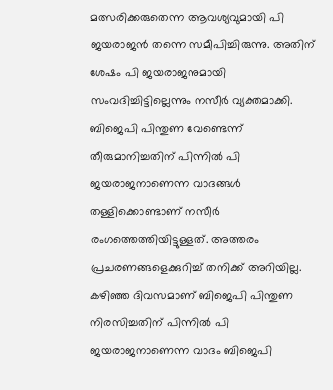മത്സരിക്കരുതെന്ന ആവശ്യവുമായി പി ജയരാജൻ തന്നെ സമീപിച്ചിരുന്നു. അതിന് ശേഷം പി ജയരാജനുമായി സംവദിച്ചിട്ടില്ലെന്നും നസീർ വ്യക്തമാക്കി. ബിജെപി പിന്തുണ വേണ്ടെന്ന് തീരുമാനിച്ചതിന് പിന്നില്‍ പി ജയരാജനാണെന്ന വാദങ്ങള്‍ തള്ളിക്കൊണ്ടാണ് നസീർ രംഗത്തെത്തിയിട്ടുള്ളത്. അത്തരം പ്രചരണങ്ങളെക്കുറിച്ച് തനിക്ക് അറിയില്ല. കഴിഞ്ഞ ദിവസമാണ് ബിജെപി പിന്തുണ നിരസിച്ചതിന് പിന്നിൽ പി ജയരാജനാണെന്ന വാദം ബിജെപി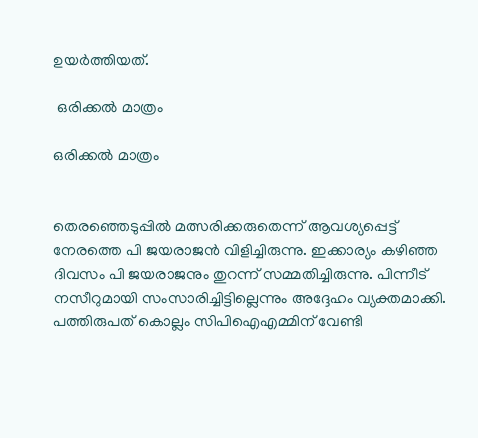ഉയർത്തിയത്.

 ഒരിക്കൽ മാത്രം

ഒരിക്കൽ മാത്രം


തെരഞ്ഞെടുപ്പില്‍ മത്സരിക്കരുതെന്ന് ആവശ്യപ്പെട്ട് നേരത്തെ പി ജയരാജന്‍ വിളിച്ചിരുന്നു. ഇക്കാര്യം കഴിഞ്ഞ ദിവസം പി ജയരാജനും തുറന്ന് സമ്മതിച്ചിരുന്നു. പിന്നീട് നസീറുമായി സംസാരിച്ചിട്ടില്ലെന്നും അദ്ദേഹം വ്യക്തമാക്കി. പത്തിരുപത് കൊല്ലം സിപിഐഎമ്മിന് വേണ്ടി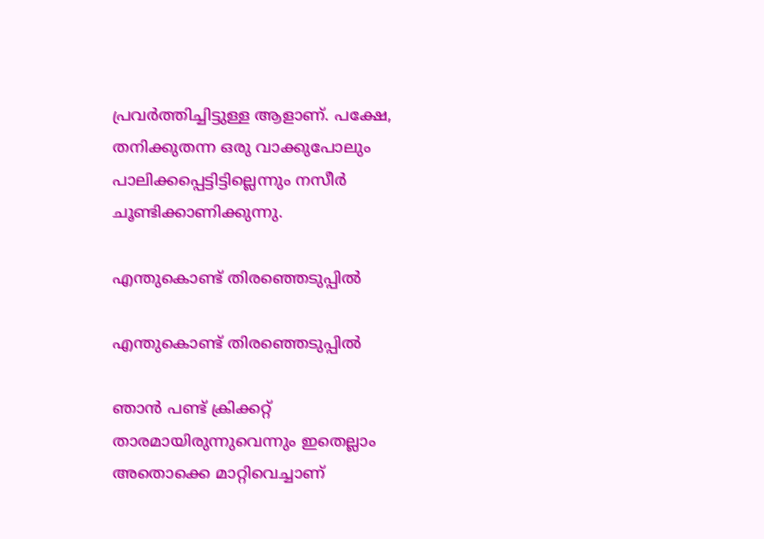പ്രവര്‍ത്തിച്ചിട്ടുള്ള ആളാണ്. പക്ഷേ, തനിക്കുതന്ന ഒരു വാക്കുപോലും പാലിക്കപ്പെട്ടിട്ടില്ലെന്നും നസീർ ചൂണ്ടിക്കാണിക്കുന്നു.

എന്തുകൊണ്ട് തിരഞ്ഞെടുപ്പിൽ

എന്തുകൊണ്ട് തിരഞ്ഞെടുപ്പിൽ

ഞാന്‍ പണ്ട് ക്രിക്കറ്റ് താരമായിരുന്നുവെന്നും ഇതെല്ലാം അതൊക്കെ മാറ്റിവെച്ചാണ്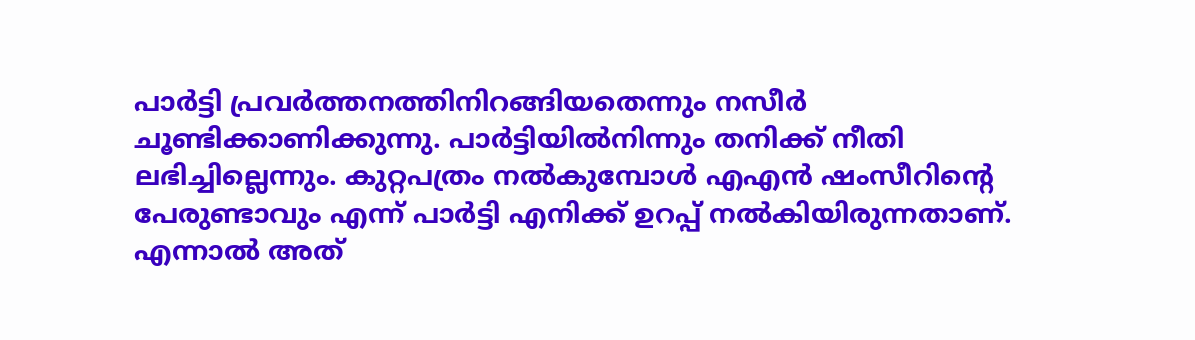പാര്‍ട്ടി പ്രവര്‍ത്തനത്തിനിറങ്ങിയതെന്നും നസീർ ചൂണ്ടിക്കാണിക്കുന്നു. പാര്‍ട്ടിയില്‍നിന്നും തനിക്ക് നീതി ലഭിച്ചില്ലെന്നും. കുറ്റപത്രം നല്‍കുമ്പോള്‍ എഎന്‍ ഷംസീറിന്റെ പേരുണ്ടാവും എന്ന് പാര്‍ട്ടി എനിക്ക് ഉറപ്പ് നല്‍കിയിരുന്നതാണ്. എന്നാൽ അത്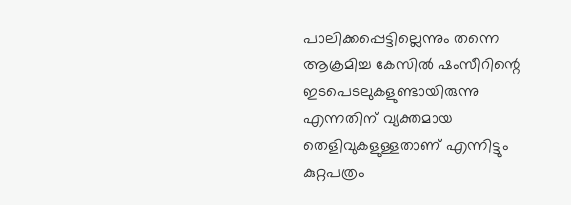പാലിക്കപ്പെട്ടില്ലെന്നും തന്നെ ആക്രമിച്ച കേസിൽ ഷംസീറിന്റെ ഇടപെടലുകളുണ്ടായിരുന്നു എന്നതിന് വ്യക്തമായ തെളിവുകളുള്ളതാണ് എന്നിട്ടും കുറ്റപത്രം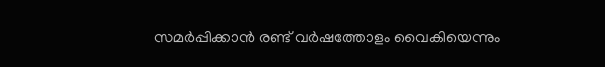സമര്‍പ്പിക്കാന്‍ രണ്ട് വര്‍ഷത്തോളം വൈകിയെന്നും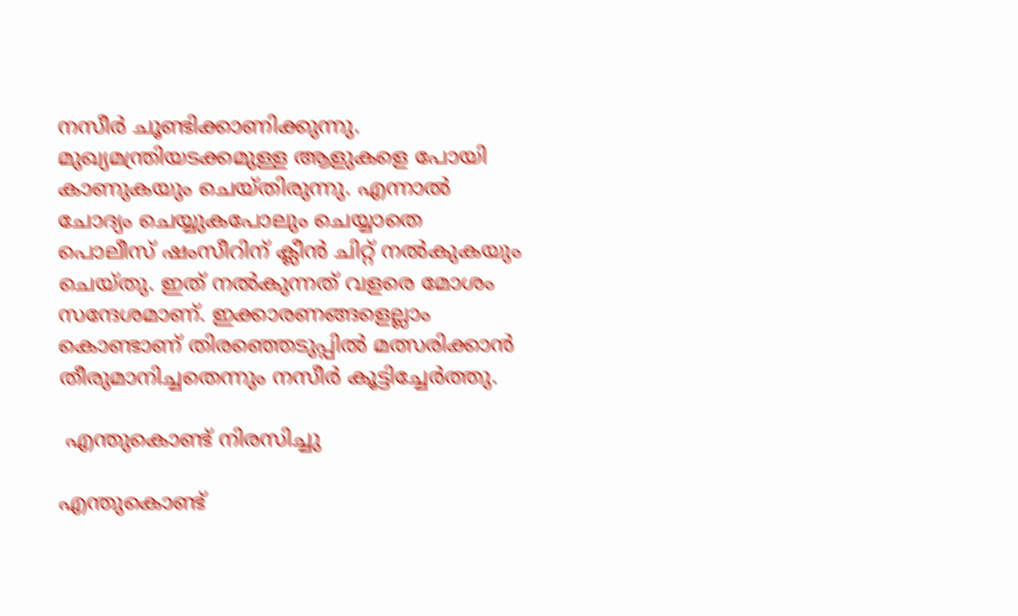നസീർ ചൂണ്ടിക്കാണിക്കുന്നു. മുഖ്യമന്ത്രിയടക്കമുള്ള ആളുകളെ പോയി കാണുകയും ചെയ്തിരുന്നു. എന്നാൽ ചോദ്യം ചെയ്യുകപോലും ചെയ്യാതെ പൊലീസ് ഷംസീറിന് ക്ലീന്‍ ചിറ്റ് നല്‍കുകയും ചെയ്തു. ഇത് നൽകുന്നത് വളരെ മോശം സന്ദേശമാണ്. ഇക്കാരണങ്ങളെല്ലാം കൊണ്ടാണ് തിരഞ്ഞെടുപ്പിൽ മത്സരിക്കാന്‍ തീരുമാനിച്ചതെന്നും നസീര്‍ കൂട്ടിച്ചേർത്തു.

 എന്തുകൊണ്ട് നിരസിച്ചു

എന്തുകൊണ്ട്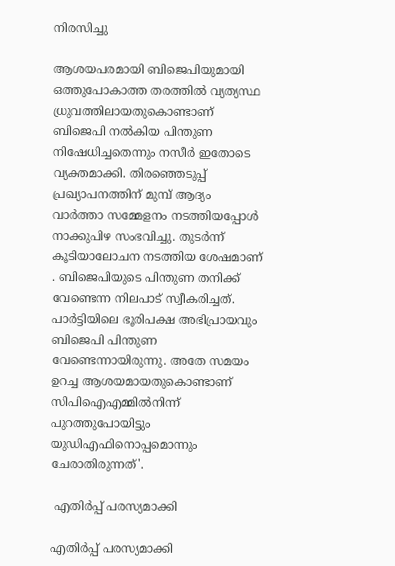നിരസിച്ചു

ആശയപരമായി ബിജെപിയുമായി ഒത്തുപോകാത്ത തരത്തിൽ വ്യത്യസ്ഥ ധ്രുവത്തിലായതുകൊണ്ടാണ് ബിജെപി നൽകിയ പിന്തുണ നിഷേധിച്ചതെന്നും നസീര്‍ ഇതോടെ വ്യക്തമാക്കി. തിരഞ്ഞെടുപ്പ് പ്രഖ്യാപനത്തിന് മുമ്പ് ആദ്യം വാര്‍ത്താ സമ്മേളനം നടത്തിയപ്പോള്‍ നാക്കുപിഴ സംഭവിച്ചു. തുടര്‍ന്ന് കൂടിയാലോചന നടത്തിയ ശേഷമാണ് . ബിജെപിയുടെ പിന്തുണ തനിക്ക് വേണ്ടെന്ന നിലപാട് സ്വീകരിച്ചത്. പാർട്ടിയിലെ ഭൂരിപക്ഷ അഭിപ്രായവും ബിജെപി പിന്തുണ വേണ്ടെന്നായിരുന്നു. അതേ സമയം ഉറച്ച ആശയമായതുകൊണ്ടാണ് സിപിഐഎമ്മില്‍നിന്ന് പുറത്തുപോയിട്ടും യുഡിഎഫിനൊപ്പമൊന്നും ചേരാതിരുന്നത്'.

 എതിർപ്പ് പരസ്യമാക്കി

എതിർപ്പ് പരസ്യമാക്കി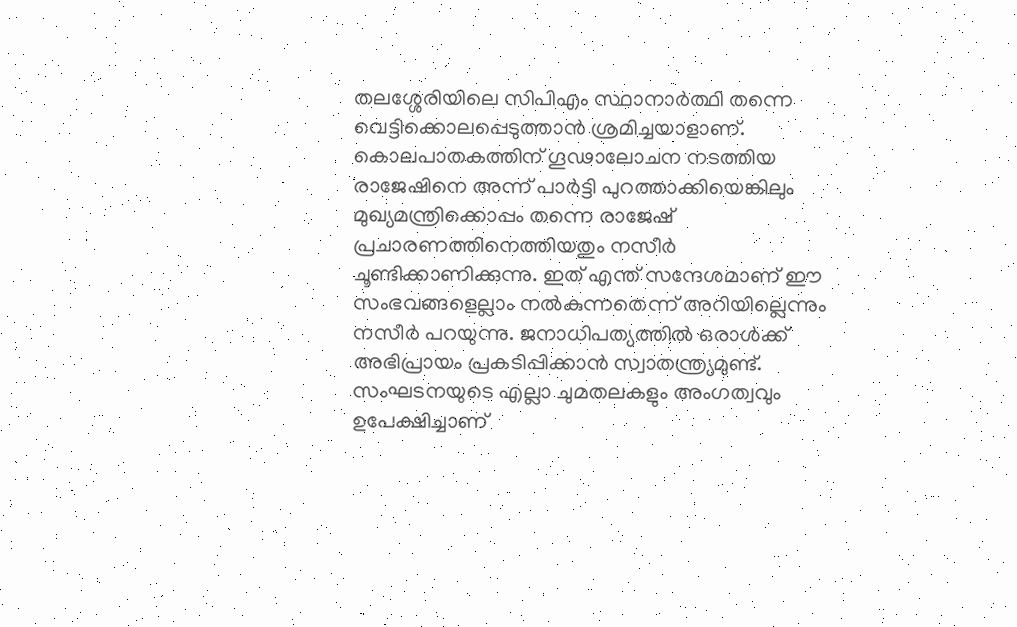തലശ്ശേരിയിലെ സിപിഎം സ്ഥാനാർത്ഥി തന്നെ വെട്ടിക്കൊലപ്പെടുത്താൻ ശ്രമിച്ചയാളാണ്. കൊലപാതകത്തിന് ഗൂഢാലോചന നടത്തിയ രാജേഷിനെ അന്ന് പാർട്ടി പുറത്താക്കിയെങ്കിലും മുഖ്യമന്ത്രിക്കൊപ്പം തന്നെ രാജേഷ് പ്രചാരണത്തിനെത്തിയതും നസീർ ചൂണ്ടിക്കാണിക്കുന്നു. ഇത് എന്ത് സന്ദേശമാണ് ഈ സംഭവങ്ങളെല്ലാം നല്‍കുന്നതെന്ന് അറിയില്ലെന്നും നസീർ പറയുന്നു. ജനാധിപത്യത്തില്‍ ഒരാള്‍ക്ക് അഭിപ്രായം പ്രകടിപ്പിക്കാൻ സ്വാതന്ത്ര്യമുണ്ട്. സംഘടനയുടെ എല്ലാ ചുമതലകളും അംഗത്വവും ഉപേക്ഷിച്ചാണ്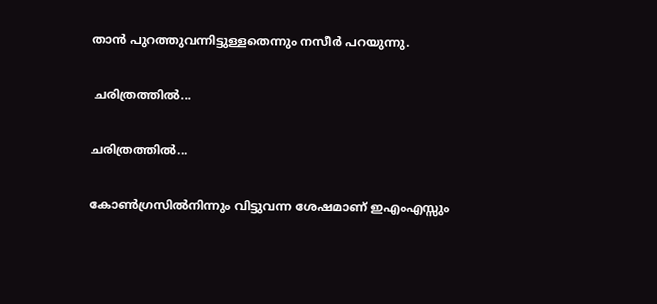താന്‍ പുറത്തുവന്നിട്ടുള്ളതെന്നും നസീർ പറയുന്നു.

 ചരിത്രത്തിൽ...

ചരിത്രത്തിൽ...

കോണ്‍ഗ്രസില്‍നിന്നും വിട്ടുവന്ന ശേഷമാണ് ഇഎംഎസ്സും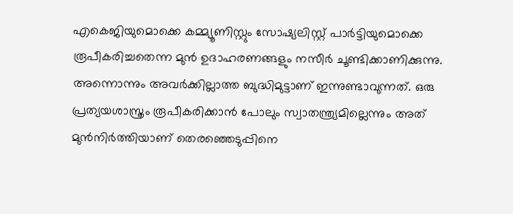എകെജിയുമൊക്കെ കമ്മ്യൂണിസ്റ്റും സോഷ്യലിസ്റ്റ് പാര്‍ട്ടിയുമൊക്കെ രൂപീകരിച്ചതെന്ന മുൻ ഉദാഹരണങ്ങളും നസീർ ചൂണ്ടിക്കാണിക്കുന്നു. അന്നൊന്നും അവര്‍ക്കില്ലാത്ത ബുദ്ധിമുട്ടാണ് ഇന്നുണ്ടാവുന്നത്. ഒരു പ്രത്യയശാസ്ത്രം രൂപീകരിക്കാന്‍ പോലും സ്വാതന്ത്ര്യമില്ലെന്നും അത് മുന്‍നിര്‍ത്തിയാണ് തെരഞ്ഞെടുപ്പിനെ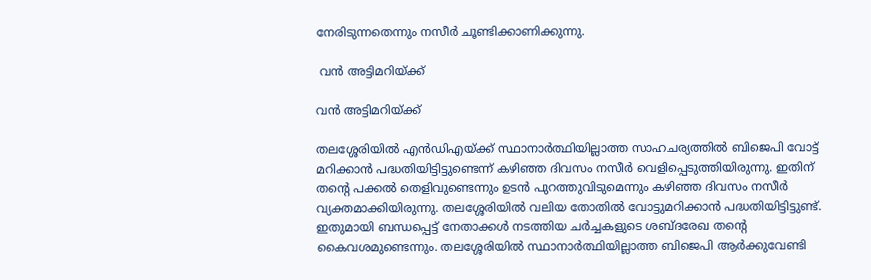നേരിടുന്നതെന്നും നസീർ ചൂണ്ടിക്കാണിക്കുന്നു.

 വൻ അട്ടിമറിയ്ക്ക്

വൻ അട്ടിമറിയ്ക്ക്

തലശ്ശേരിയില്‍ എൻഡിഎയ്ക്ക് സ്ഥാനാർത്ഥിയില്ലാത്ത സാഹചര്യത്തിൽ ബിജെപി വോട്ട് മറിക്കാന്‍ പദ്ധതിയിട്ടിട്ടുണ്ടെന്ന് കഴിഞ്ഞ ദിവസം നസീര്‍ വെളിപ്പെടുത്തിയിരുന്നു. ഇതിന് തന്റെ പക്കൽ തെളിവുണ്ടെന്നും ഉടൻ പുറത്തുവിടുമെന്നും കഴിഞ്ഞ ദിവസം നസീർ വ്യക്തമാക്കിയിരുന്നു. തലശ്ശേരിയിൽ വലിയ തോതില്‍ വോട്ടുമറിക്കാൻ പദ്ധതിയിട്ടിട്ടുണ്ട്. ഇതുമായി ബന്ധപ്പെട്ട് നേതാക്കള്‍ നടത്തിയ ചര്‍ച്ചകളുടെ ശബ്ദരേഖ തന്റെ കൈവശമുണ്ടെന്നും. തലശ്ശേരിയില്‍ സ്ഥാനാര്‍ത്ഥിയില്ലാത്ത ബിജെപി ആര്‍ക്കുവേണ്ടി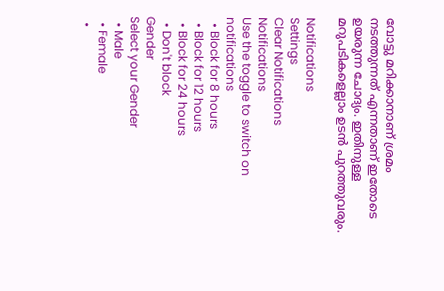വോട്ടു മറിക്കാനാണ് ശ്രമം നടത്തുന്നത് എന്നതാണ് ഇതോടെ ഉയരുന്ന ചോദ്യം. ഇതിനുള്ള മറുപടികളെല്ലാം ഉടൻ പുറത്തുവരും.

Notifications
Settings
Clear Notifications
Notifications
Use the toggle to switch on notifications
  • Block for 8 hours
  • Block for 12 hours
  • Block for 24 hours
  • Don't block
Gender
Select your Gender
  • Male
  • Female
  •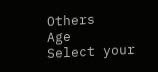Others
Age
Select your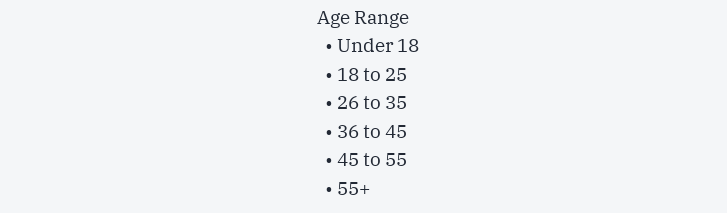Age Range
  • Under 18
  • 18 to 25
  • 26 to 35
  • 36 to 45
  • 45 to 55
  • 55+